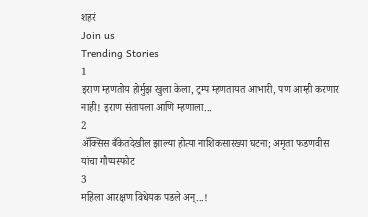शहरं
Join us
Trending Stories
1
इराण म्हणतोय होर्मुझ खुला केला, ट्रम्प म्हणतायत आभारी, पण आम्ही करणार नाही! इराण संतापला आणि म्हणाला...
2
ॲक्सिस बँकेतदेखील झाल्या होत्या नाशिकसारख्या घटना; अमृता फडणवीस यांचा गौप्यस्फोट
3
महिला आरक्षण विधेयक पडले अन्...!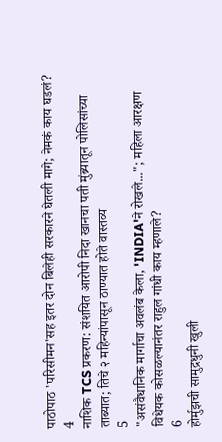पाठोपाठ 'परिसीमन'सह इतर दोन बिलेही सरकारने घेतली मागे; नेमकं काय घडलं?
4
नाशिक TCS प्रकरण: संशयित आरोपी निदा खानचा पती मुंब्र्यातून पोलिसांच्या ताब्यात; तिचे २ महिन्यांपासून ठाण्यात होते वास्तव्य
5
"असंवैधानिक मार्गाचा अवलंब केला, 'INDIA'ने रोखले..."; महिला आरक्षण विधेयक कोसळल्यानंतर राहुल गांधी काय म्हणाले?
6
होर्मुझची सामुद्रधुनी खुली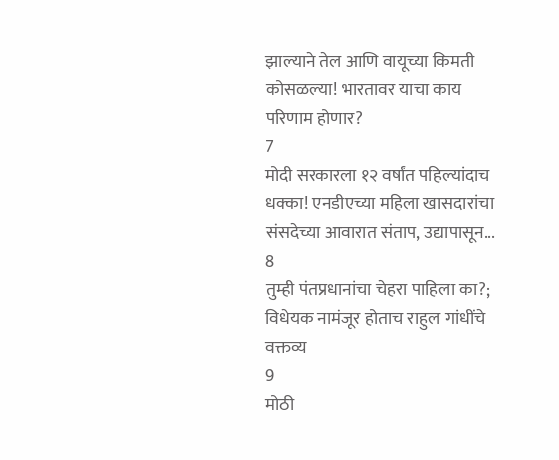झाल्याने तेल आणि वायूच्या किमती कोसळल्या! भारतावर याचा काय परिणाम होणार?
7
मोदी सरकारला १२ वर्षांत पहिल्यांदाच धक्का! एनडीएच्या महिला खासदारांचा संसदेच्या आवारात संताप, उद्यापासून...
8
तुम्ही पंतप्रधानांचा चेहरा पाहिला का?; विधेयक नामंजूर होताच राहुल गांधींचे वक्तव्य
9
मोठी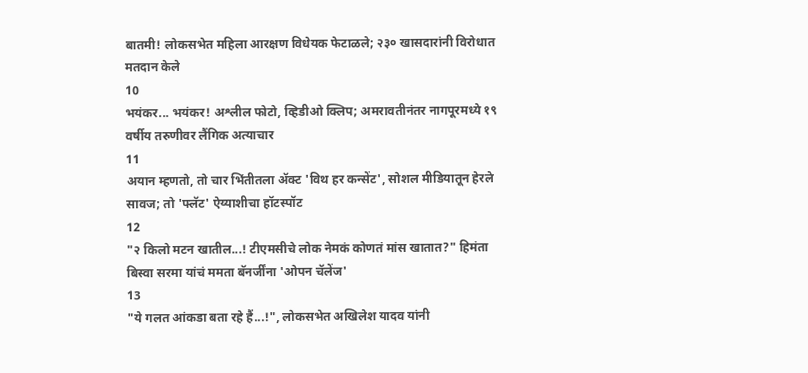बातमी! लोकसभेत महिला आरक्षण विधेयक फेटाळले; २३० खासदारांनी विरोधात मतदान केले
10
भयंकर... भयंकर! अश्लील फोटो, व्हिडीओ क्लिप; अमरावतीनंतर नागपूरमध्ये १९ वर्षीय तरुणीवर लैंगिक अत्याचार
11
अयान म्हणतो, तो चार भिंतीतला अ‍ॅक्ट 'विथ हर कन्सेंट', सोशल मीडियातून हेरले सावज; तो 'फ्लॅट' ऐय्याशीचा हॉटस्पॉट
12
"२ किलो मटन खातील...! टीएमसीचे लोक नेमकं कोणतं मांस खातात?" हिमंता बिस्वा सरमा यांचं ममता बॅनर्जींना 'ओपन चॅलेंज'
13
"ये गलत आंकडा बता रहे हैं...!", लोकसभेत अखिलेश यादव यांनी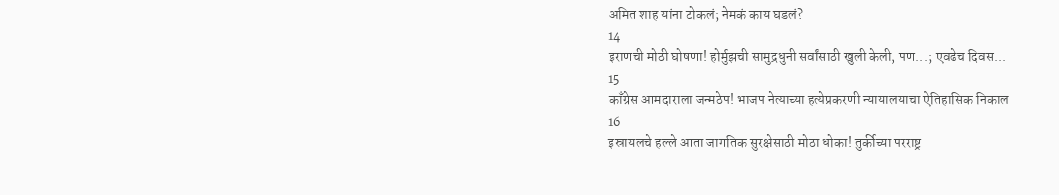अमित शाह यांना टोकलं; नेमकं काय घडलं?
14
इराणची मोठी घोषणा! होर्मुझची सामुद्रधुनी सर्वांसाठी खुली केली, पण...; एवढेच दिवस...
15
काँग्रेस आमदाराला जन्मठेप! भाजप नेत्याच्या हत्येप्रकरणी न्यायालयाचा ऐतिहासिक निकाल
16
इस्रायलचे हल्ले आता जागतिक सुरक्षेसाठी मोठा धोका! तुर्कीच्या परराष्ट्र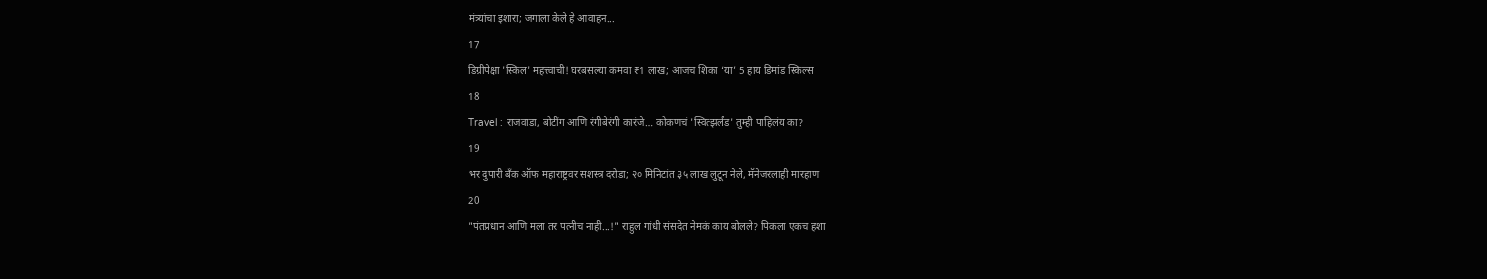मंत्र्यांचा इशारा; जगाला केले हे आवाहन...
17
डिग्रीपेक्षा 'स्किल' महत्त्वाची! घरबसल्या कमवा ₹1 लाख; आजच शिका ‘या’ 5 हाय डिमांड स्किल्स
18
Travel : राजवाडा, बोटींग आणि रंगीबेरंगी कारंजे… कोकणचं 'स्वित्झर्लंड' तुम्ही पाहिलंय का?
19
भर दुपारी बँक ऑफ महाराष्ट्रवर सशस्त्र दरोडा; २० मिनिटांत ३५ लाख लुटून नेले, मॅनेजरलाही मारहाण
20
"पंतप्रधान आणि मला तर पत्नीच नाही...!" राहुल गांधी संसदेत नेमकं काय बोलले? पिकला एकच हशा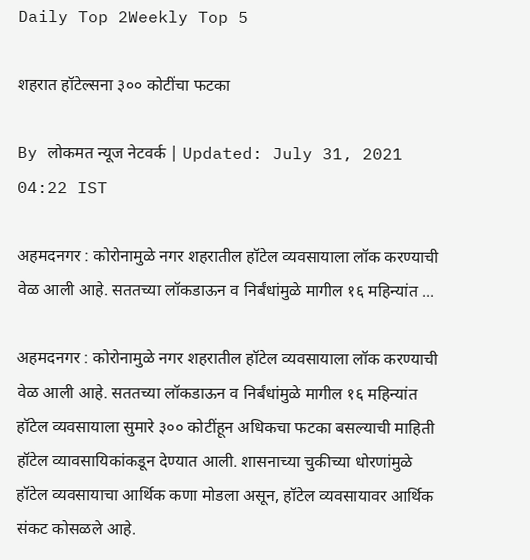Daily Top 2Weekly Top 5

शहरात हॉटेल्सना ३०० कोटींचा फटका

By लोकमत न्यूज नेटवर्क | Updated: July 31, 2021 04:22 IST

अहमदनगर : कोरोनामुळे नगर शहरातील हॉटेल व्यवसायाला लॉक करण्याची वेळ आली आहे. सततच्या लॉकडाऊन व निर्बंधांमुळे मागील १६ महिन्यांत ...

अहमदनगर : कोरोनामुळे नगर शहरातील हॉटेल व्यवसायाला लॉक करण्याची वेळ आली आहे. सततच्या लॉकडाऊन व निर्बंधांमुळे मागील १६ महिन्यांत हॉटेल व्यवसायाला सुमारे ३०० कोटींहून अधिकचा फटका बसल्याची माहिती हॉटेल व्यावसायिकांकडून देण्यात आली. शासनाच्या चुकीच्या धोरणांमुळे हॉटेल व्यवसायाचा आर्थिक कणा मोडला असून, हॉटेल व्यवसायावर आर्थिक संकट कोसळले आहे.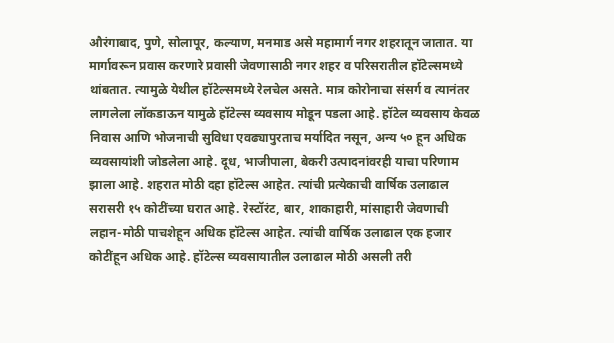औरंगाबाद, पुणे, सोलापूर, कल्याण, मनमाड असे महामार्ग नगर शहरातून जातात. या मार्गावरून प्रवास करणारे प्रवासी जेवणासाठी नगर शहर व परिसरातील हॉटेल्समध्ये थांबतात. त्यामुळे येथील हॉटेल्समध्ये रेलचेल असते. मात्र कोरोनाचा संसर्ग व त्यानंतर लागलेला लॉकडाऊन यामुळे हॉटेल्स व्यवसाय मोडून पडला आहे. हॉटेल व्यवसाय केवळ निवास आणि भोजनाची सुविधा एवढ्यापुरताच मर्यादित नसून, अन्य ५० हून अधिक व्यवसायांशी जोडलेला आहे. दूध, भाजीपाला, बेकरी उत्पादनांवरही याचा परिणाम झाला आहे. शहरात मोठी दहा हॉटेल्स आहेत. त्यांची प्रत्येकाची वार्षिक उलाढाल सरासरी १५ कोटींच्या घरात आहे. रेस्टॉरंट, बार, शाकाहारी, मांसाहारी जेवणाची लहान-मोठी पाचशेहून अधिक हॉटेल्स आहेत. त्यांची वार्षिक उलाढाल एक हजार कोटींहून अधिक आहे. हॉटेल्स व्यवसायातील उलाढाल मोठी असली तरी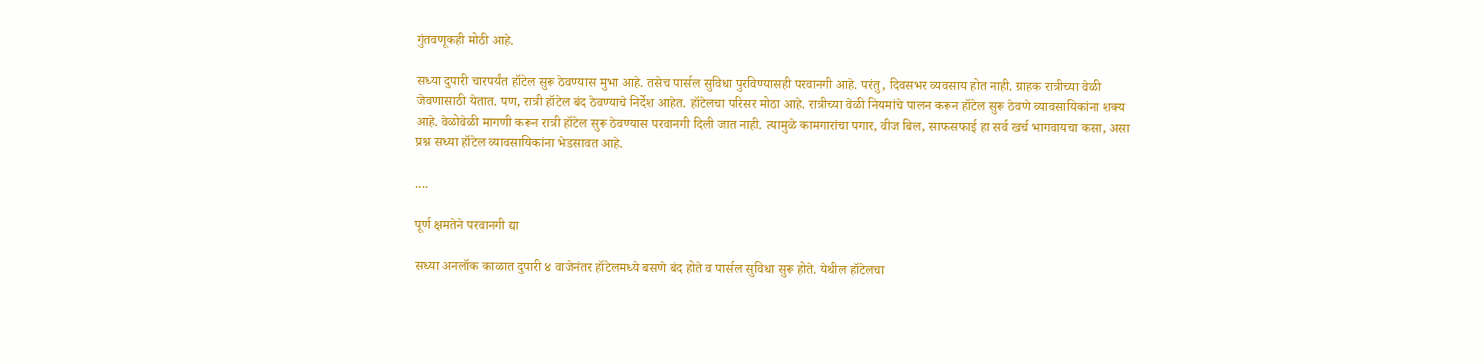गुंतवणूकही मोठी आहे.

सध्या दुपारी चारपर्यंत हॉटेल सुरू ठेवण्यास मुभा आहे. तसेच पार्सल सुविधा पुरविण्यासही परवानगी आहे. परंतु, दिवसभर व्यवसाय होत नाही. ग्राहक रात्रीच्या वेळी जेवणासाठी येतात. पण, रात्री हॉटेल बंद ठेवण्याचे निर्देश आहेत. हॉटेलचा परिसर मोठा आहे. रात्रीच्या वेळी नियमांचे पालन करून हॉटेल सुरू ठेवणे व्यावसायिकांना शक्य आहे. वेळोवेळी मागणी करून रात्री हॉटेल सुरू ठेवण्यास परवानगी दिली जात नाही. त्यामुळे कामगारांचा पगार, वीज बिल, साफसफाई हा सर्व खर्च भागवायचा कसा, असा प्रश्न सध्या हॉटेल व्यावसायिकांना भेडसावत आहे.

....

पूर्ण क्षमतेने परवानगी द्या

सध्या अनलॉक काळात दुपारी ४ वाजेनंतर हॉटेलमध्ये बसणे बंद होते व पार्सल सुविधा सुरू होते. येथील हॉटेलचा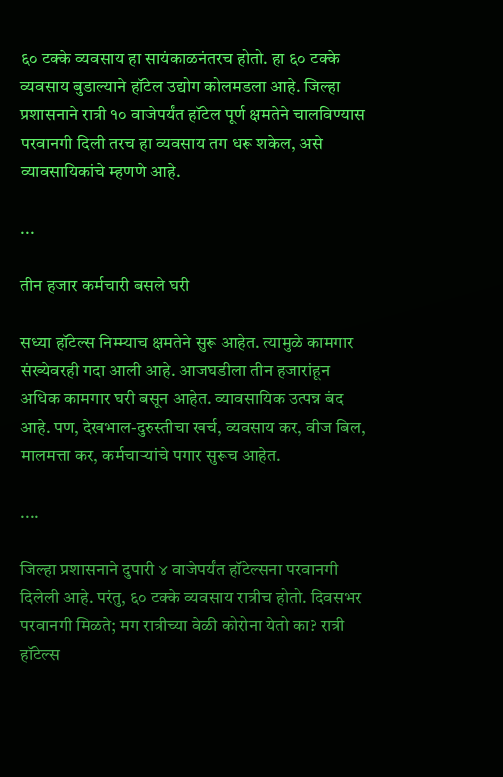६० टक्के व्यवसाय हा सायंकाळनंतरच होतो. हा ६० टक्के व्यवसाय बुडाल्याने हॉटेल उद्योग कोलमडला आहे. जिल्हा प्रशासनाने रात्री १० वाजेपर्यंत हॉटेल पूर्ण क्षमतेने चालविण्यास परवानगी दिली तरच हा व्यवसाय तग धरू शकेल, असे व्यावसायिकांचे म्हणणे आहे.

...

तीन हजार कर्मचारी बसले घरी

सध्या हॉटेल्स निम्म्याच क्षमतेने सुरू आहेत. त्यामुळे कामगार संख्येवरही गदा आली आहे. आजघडीला तीन हजारांहून अधिक कामगार घरी बसून आहेत. व्यावसायिक उत्पन्न बंद आहे. पण, देखभाल-दुरुस्तीचा खर्च, व्यवसाय कर, वीज बिल, मालमत्ता कर, कर्मचाऱ्यांचे पगार सुरूच आहेत.

....

जिल्हा प्रशासनाने दुपारी ४ वाजेपर्यंत हॉटेल्सना परवानगी दिलेली आहे. परंतु, ६० टक्के व्यवसाय रात्रीच होतो. दिवसभर परवानगी मिळते; मग रात्रीच्या वेळी कोरोना येतो का? रात्री हॉटेल्स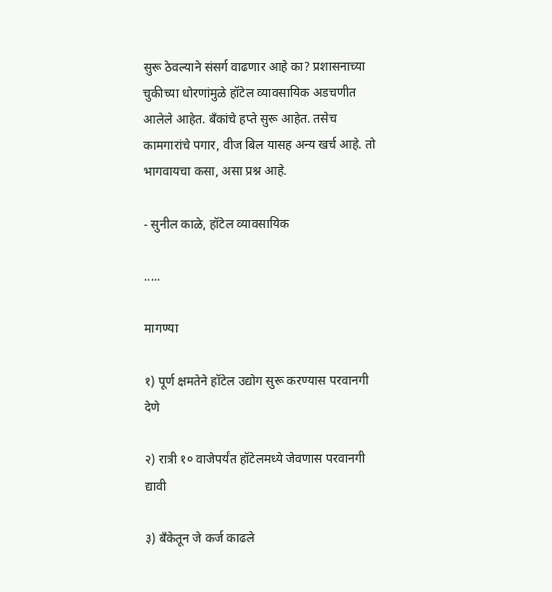सुरू ठेवल्याने संसर्ग वाढणार आहे का? प्रशासनाच्या चुकीच्या धोरणांमुळे हॉटेल व्यावसायिक अडचणीत आलेले आहेत. बँकांचे हप्ते सुरू आहेत. तसेच कामगारांचे पगार, वीज बिल यासह अन्य खर्च आहे. तो भागवायचा कसा, असा प्रश्न आहे.

- सुनील काळे, हॉटेल व्यावसायिक

.....

मागण्या

१) पूर्ण क्षमतेने हॉटेल उद्योग सुरू करण्यास परवानगी देणे

२) रात्री १० वाजेपर्यंत हॉटेलमध्ये जेवणास परवानगी द्यावी

३) बँकेतून जे कर्ज काढले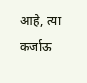आहे, त्या कर्जाऊ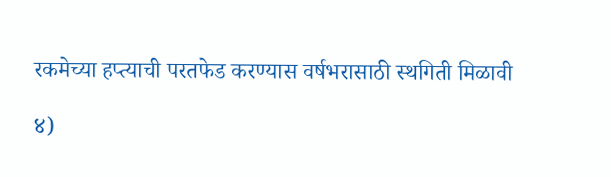रकमेच्या हप्त्याची परतफेड करण्यास वर्षभरासाठी स्थगिती मिळावी

४)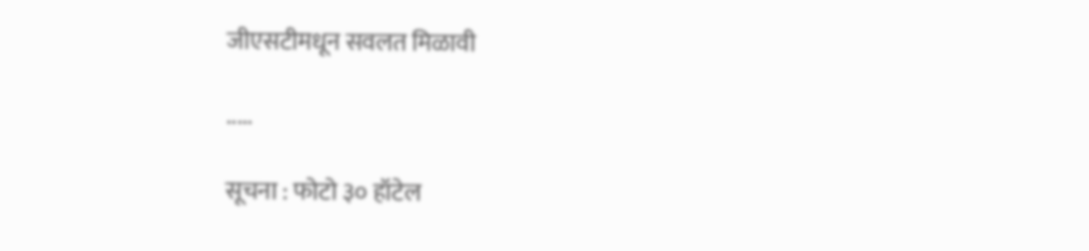जीएसटीमधून सवलत मिळावी

.....

सूचना : फोटो ३० हॉटेल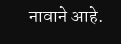नावाने आहे.